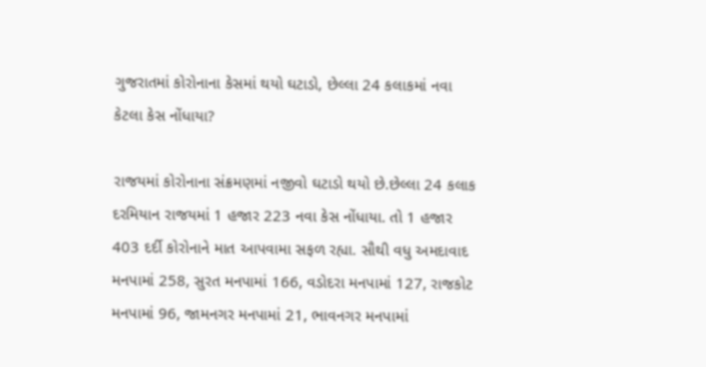ગુજરાતમાં કોરોનાના કેસમાં થયો ઘટાડો, છેલ્લા 24 કલાકમાં નવા કેટલા કેસ નોંધાયા?

રાજયમાં કોરોનાના સંક્રમણમાં નજીવો ઘટાડો થયો છે.છેલ્લા 24 કલાક દરમિયાન રાજયમાં 1 હજાર 223 નવા કેસ નોંધાયા. તો 1 હજાર 403 દર્દી કોરોનાને માત આપવામા સફળ રહ્યા. સૌથી વધુ અમદાવાદ મનપામાં 258, સુરત મનપામાં 166, વડોદરા મનપામાં 127, રાજકોટ મનપામાં 96, જામનગર મનપામાં 21, ભાવનગર મનપામાં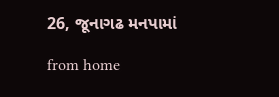26, જૂનાગઢ મનપામાં

from home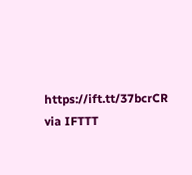https://ift.tt/37bcrCR
via IFTTT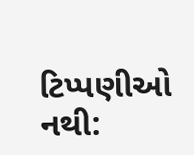ટિપ્પણીઓ નથી: